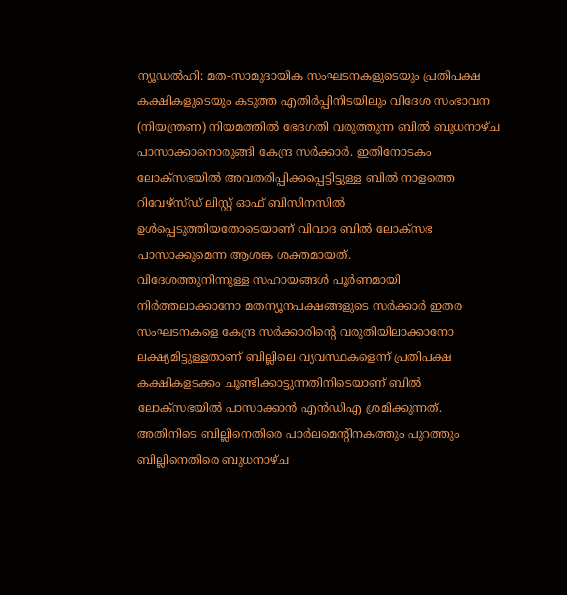ന്യൂഡൽഹി: മത-സാമുദായിക സംഘടനകളുടെയും പ്രതിപക്ഷ കക്ഷികളുടെയും കടുത്ത എതിർപ്പിനിടയിലും വിദേശ സംഭാവന (നിയന്ത്രണ) നിയമത്തിൽ ഭേദഗതി വരുത്തുന്ന ബിൽ ബുധനാഴ്ച പാസാക്കാനൊരുങ്ങി കേന്ദ്ര സർക്കാർ. ഇതിനോടകം ലോക്സഭയിൽ അവതരിപ്പിക്കപ്പെട്ടിട്ടുള്ള ബിൽ നാളത്തെ റിവേഴ്സ്ഡ് ലിസ്റ്റ് ഓഫ് ബിസിനസിൽ ഉൾപ്പെടുത്തിയതോടെയാണ് വിവാദ ബിൽ ലോക്സഭ പാസാക്കുമെന്ന ആശങ്ക ശക്തമായത്.
വിദേശത്തുനിന്നുള്ള സഹായങ്ങൾ പൂർണമായി നിർത്തലാക്കാനോ മതന്യൂനപക്ഷങ്ങളുടെ സർക്കാർ ഇതര സംഘടനകളെ കേന്ദ്ര സർക്കാരിന്റെ വരുതിയിലാക്കാനോ ലക്ഷ്യമിട്ടുള്ളതാണ് ബില്ലിലെ വ്യവസ്ഥകളെന്ന് പ്രതിപക്ഷ കക്ഷികളടക്കം ചൂണ്ടിക്കാട്ടുന്നതിനിടെയാണ് ബിൽ ലോക്സഭയിൽ പാസാക്കാൻ എൻഡിഎ ശ്രമിക്കുന്നത്.
അതിനിടെ ബില്ലിനെതിരെ പാർലമെന്റിനകത്തും പുറത്തും ബില്ലിനെതിരെ ബുധനാഴ്ച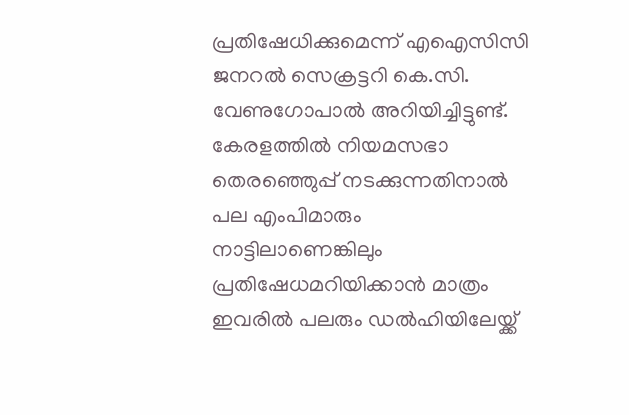പ്രതിഷേധിക്കുമെന്ന് എഐസിസി ജനറൽ സെക്രട്ടറി കെ.സി. വേണുഗോപാൽ അറിയിച്ചിട്ടുണ്ട്. കേരളത്തിൽ നിയമസഭാ തെരഞ്ഞെുപ്പ് നടക്കുന്നതിനാൽ പല എംപിമാരും നാട്ടിലാണെങ്കിലും പ്രതിഷേധമറിയിക്കാൻ മാത്രം ഇവരിൽ പലരും ഡൽഹിയിലേയ്ക്ക്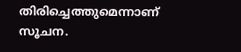തിരിച്ചെത്തുമെന്നാണ് സൂചന.